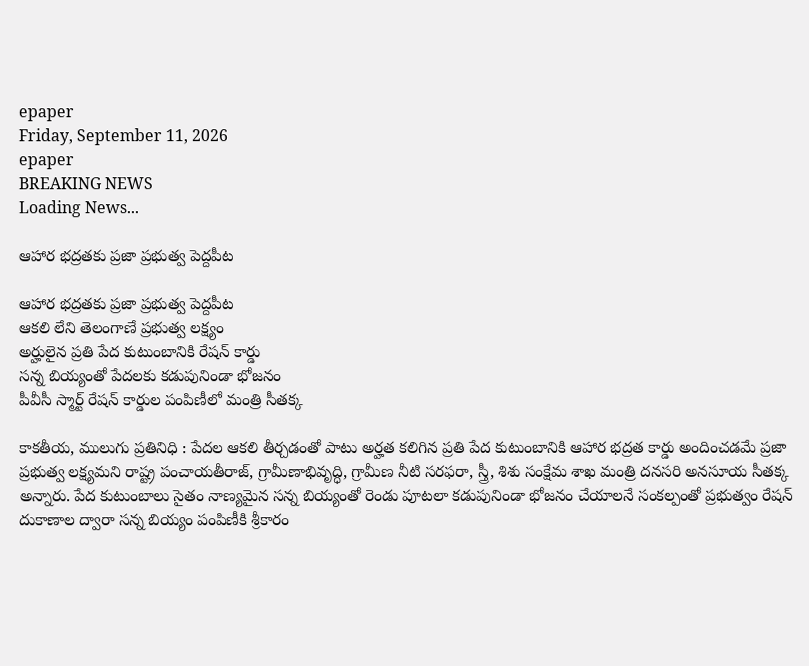epaper
Friday, September 11, 2026
epaper
BREAKING NEWS
Loading News...

ఆహార భద్రతకు ప్రజా ప్రభుత్వ పెద్దపీట

ఆహార భద్రతకు ప్రజా ప్రభుత్వ పెద్దపీట
ఆకలి లేని తెలంగాణే ప్రభుత్వ లక్ష్యం
అర్హులైన ప్రతి పేద కుటుంబానికి రేషన్ కార్డు
సన్న బియ్యంతో పేదలకు కడుపునిండా భోజనం
పీవీసీ స్మార్ట్ రేషన్ కార్డుల పంపిణీలో మంత్రి సీతక్క

కాకతీయ, ములుగు ప్రతినిధి : పేదల ఆకలి తీర్చడంతో పాటు అర్హత కలిగిన ప్రతి పేద కుటుంబానికి ఆహార భద్రత కార్డు అందించడమే ప్రజా ప్రభుత్వ లక్ష్యమని రాష్ట్ర పంచాయతీరాజ్, గ్రామీణాభివృద్ధి, గ్రామీణ నీటి సరఫరా, స్త్రీ, శిశు సంక్షేమ శాఖ మంత్రి దనసరి అనసూయ సీతక్క అన్నారు. పేద కుటుంబాలు సైతం నాణ్యమైన సన్న బియ్యంతో రెండు పూటలా కడుపునిండా భోజనం చేయాలనే సంకల్పంతో ప్రభుత్వం రేషన్ దుకాణాల ద్వారా సన్న బియ్యం పంపిణీకి శ్రీకారం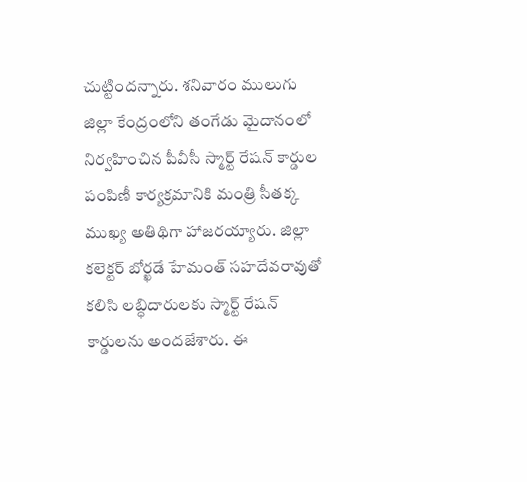చుట్టిందన్నారు. శనివారం ములుగు జిల్లా కేంద్రంలోని తంగేడు మైదానంలో నిర్వహించిన పీవీసీ స్మార్ట్ రేషన్ కార్డుల పంపిణీ కార్యక్రమానికి మంత్రి సీతక్క ముఖ్య అతిథిగా హాజరయ్యారు. జిల్లా కలెక్టర్ బోర్ఖడే హేమంత్ సహదేవరావుతో కలిసి లబ్ధిదారులకు స్మార్ట్ రేషన్ కార్డులను అందజేశారు. ఈ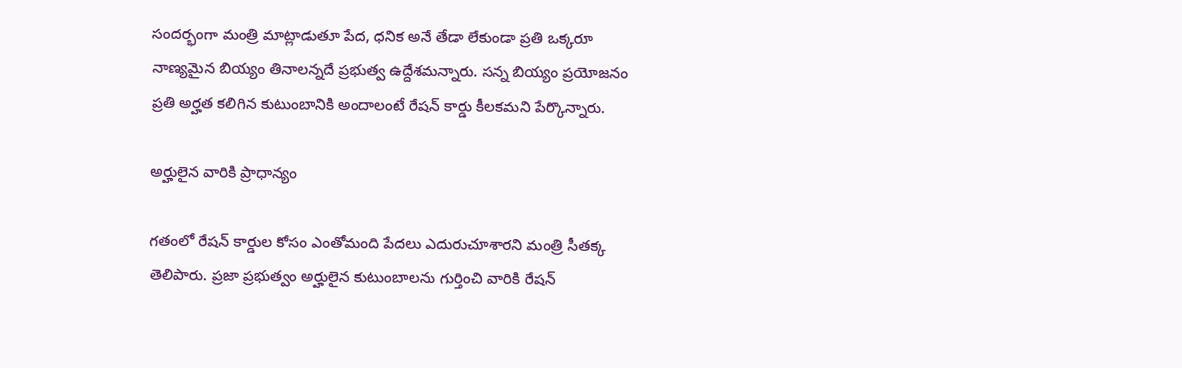సందర్భంగా మంత్రి మాట్లాడుతూ పేద, ధనిక అనే తేడా లేకుండా ప్రతి ఒక్కరూ నాణ్యమైన బియ్యం తినాలన్నదే ప్రభుత్వ ఉద్దేశమన్నారు. సన్న బియ్యం ప్రయోజనం ప్రతి అర్హత కలిగిన కుటుంబానికి అందాలంటే రేషన్ కార్డు కీలకమని పేర్కొన్నారు.

అర్హులైన వారికి ప్రాధాన్యం

గతంలో రేషన్ కార్డుల కోసం ఎంతోమంది పేదలు ఎదురుచూశారని మంత్రి సీతక్క తెలిపారు. ప్రజా ప్రభుత్వం అర్హులైన కుటుంబాలను గుర్తించి వారికి రేషన్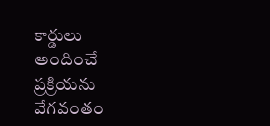కార్డులు అందించే ప్రక్రియను వేగవంతం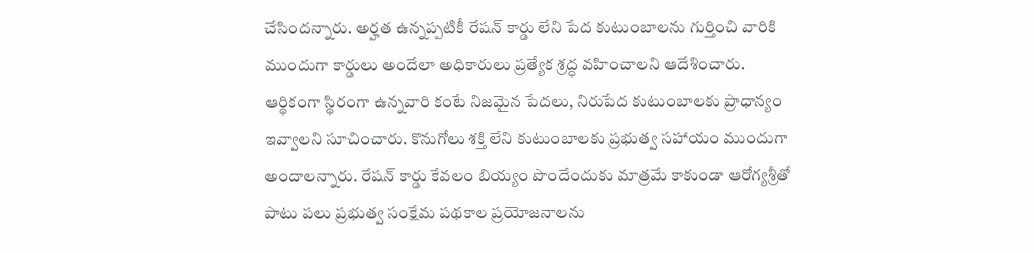చేసిందన్నారు. అర్హత ఉన్నప్పటికీ రేషన్ కార్డు లేని పేద కుటుంబాలను గుర్తించి వారికి ముందుగా కార్డులు అందేలా అధికారులు ప్రత్యేక శ్రద్ధ వహించాలని ఆదేశించారు. ఆర్థికంగా స్థిరంగా ఉన్నవారి కంటే నిజమైన పేదలు, నిరుపేద కుటుంబాలకు ప్రాధాన్యం ఇవ్వాలని సూచించారు. కొనుగోలు శక్తి లేని కుటుంబాలకు ప్రభుత్వ సహాయం ముందుగా అందాలన్నారు. రేషన్ కార్డు కేవలం బియ్యం పొందేందుకు మాత్రమే కాకుండా ఆరోగ్యశ్రీతో పాటు పలు ప్రభుత్వ సంక్షేమ పథకాల ప్రయోజనాలను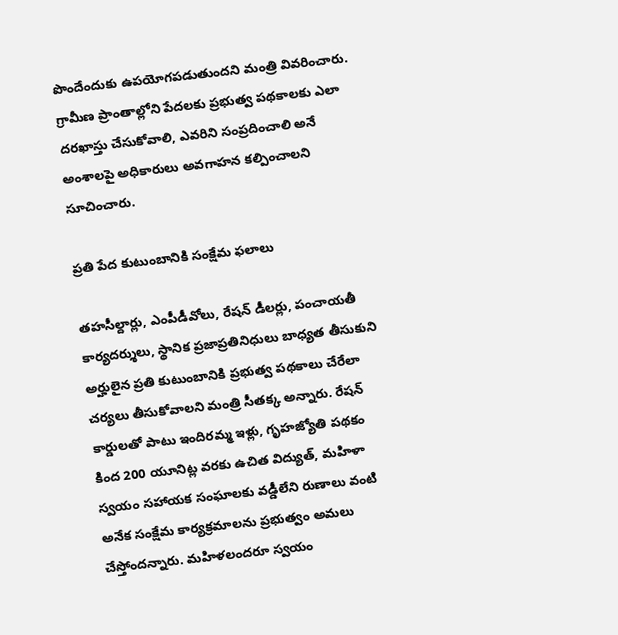పొందేందుకు ఉపయోగపడుతుందని మంత్రి వివరించారు. గ్రామీణ ప్రాంతాల్లోని పేదలకు ప్రభుత్వ పథకాలకు ఎలా దరఖాస్తు చేసుకోవాలి, ఎవరిని సంప్రదించాలి అనే అంశాలపై అధికారులు అవగాహన కల్పించాలని సూచించారు.

ప్రతి పేద కుటుంబానికి సంక్షేమ ఫలాలు

తహసీల్దార్లు, ఎంపీడీవోలు, రేషన్ డీలర్లు, పంచాయతీ కార్యదర్శులు, స్థానిక ప్రజాప్రతినిధులు బాధ్యత తీసుకుని అర్హులైన ప్రతి కుటుంబానికి ప్రభుత్వ పథకాలు చేరేలా చర్యలు తీసుకోవాలని మంత్రి సీతక్క అన్నారు. రేషన్ కార్డులతో పాటు ఇందిరమ్మ ఇళ్లు, గృహజ్యోతి పథకం కింద 200 యూనిట్ల వరకు ఉచిత విద్యుత్, మహిళా స్వయం సహాయక సంఘాలకు వడ్డీలేని రుణాలు వంటి అనేక సంక్షేమ కార్యక్రమాలను ప్రభుత్వం అమలు చేస్తోందన్నారు. మహిళలందరూ స్వయం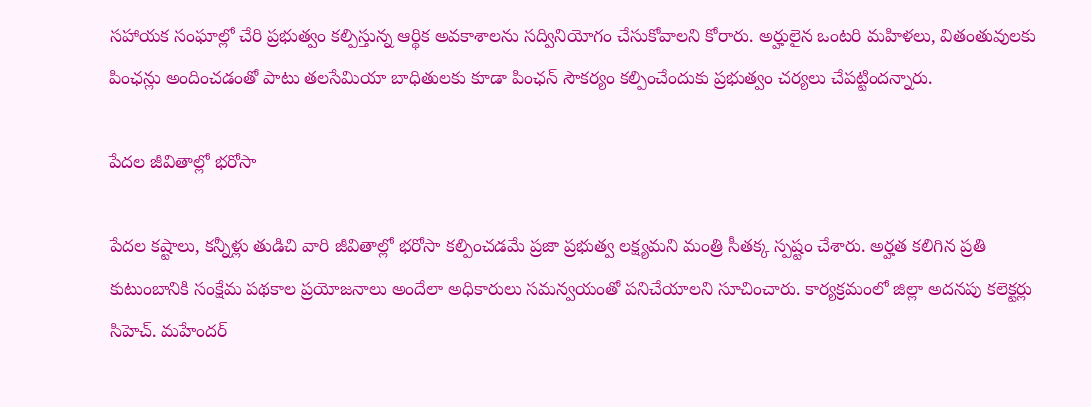సహాయక సంఘాల్లో చేరి ప్రభుత్వం కల్పిస్తున్న ఆర్థిక అవకాశాలను సద్వినియోగం చేసుకోవాలని కోరారు. అర్హులైన ఒంటరి మహిళలు, వితంతువులకు పింఛన్లు అందించడంతో పాటు తలసేమియా బాధితులకు కూడా పింఛన్ సౌకర్యం కల్పించేందుకు ప్రభుత్వం చర్యలు చేపట్టిందన్నారు.

పేదల జీవితాల్లో భరోసా

పేదల కష్టాలు, కన్నీళ్లు తుడిచి వారి జీవితాల్లో భరోసా కల్పించడమే ప్రజా ప్రభుత్వ లక్ష్యమని మంత్రి సీతక్క స్పష్టం చేశారు. అర్హత కలిగిన ప్రతి కుటుంబానికి సంక్షేమ పథకాల ప్రయోజనాలు అందేలా అధికారులు సమన్వయంతో పనిచేయాలని సూచించారు. కార్యక్రమంలో జిల్లా అదనపు కలెక్టర్లు సిహెచ్. మహేందర్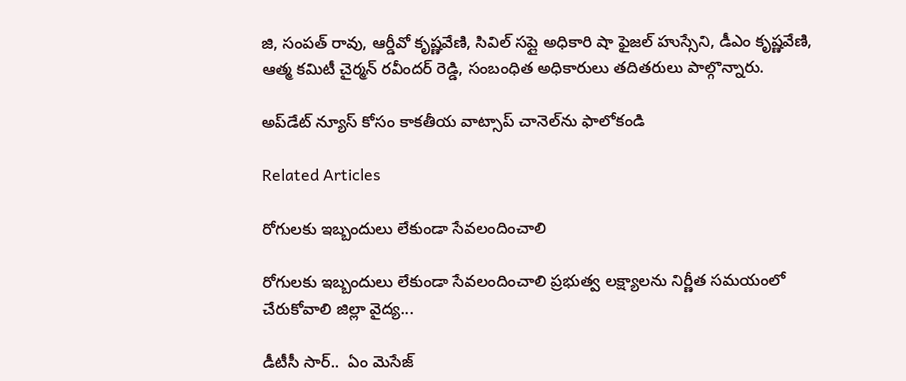జి, సంపత్ రావు, ఆర్డీవో కృష్ణవేణి, సివిల్ సప్లై అధికారి షా ఫైజల్ హుస్సేని, డీఎం కృష్ణవేణి, ఆత్మ కమిటీ చైర్మన్ రవీందర్ రెడ్డి, సంబంధిత అధికారులు తదితరులు పాల్గొన్నారు.

అప్‌డేట్ న్యూస్ కోసం కాక‌తీయ వాట్సాప్ చానెల్‌ను ఫాలోకండి

Related Articles

రోగులకు ఇబ్బందులు లేకుండా సేవలందించాలి

రోగులకు ఇబ్బందులు లేకుండా సేవలందించాలి ప్రభుత్వ లక్ష్యాలను నిర్ణీత సమయంలో చేరుకోవాలి జిల్లా వైద్య...

డీటీసీ సార్‌..  ఏం మెసేజ్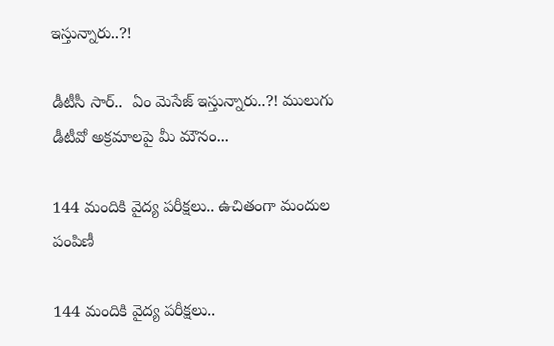ఇస్తున్నారు..?!

డీటీసీ సార్‌..  ఏం మెసేజ్ ఇస్తున్నారు..?! ములుగు డీటీవో అక్ర‌మాల‌పై మీ మౌనం...

144 మందికి వైద్య పరీక్షలు.. ఉచితంగా మందుల పంపిణీ

144 మందికి వైద్య పరీక్షలు..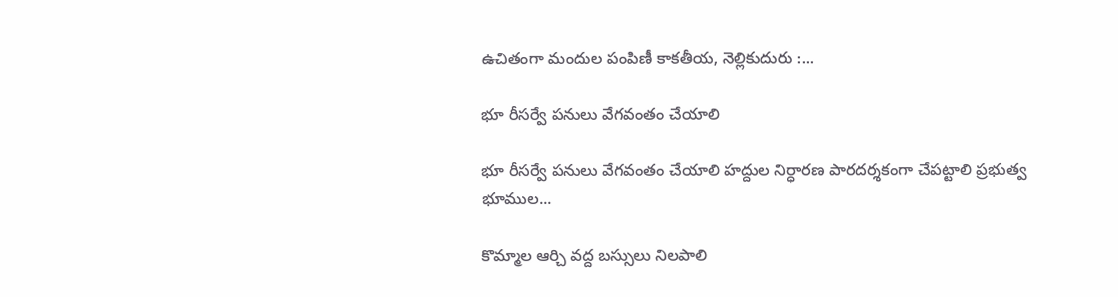ఉచితంగా మందుల పంపిణీ కాకతీయ, నెల్లికుదురు :...

భూ రీసర్వే పనులు వేగవంతం చేయాలి

భూ రీసర్వే పనులు వేగవంతం చేయాలి హద్దుల నిర్ధారణ పారదర్శకంగా చేపట్టాలి ప్రభుత్వ భూముల...

కొమ్మాల ఆర్చి వద్ద బస్సులు నిలపాలి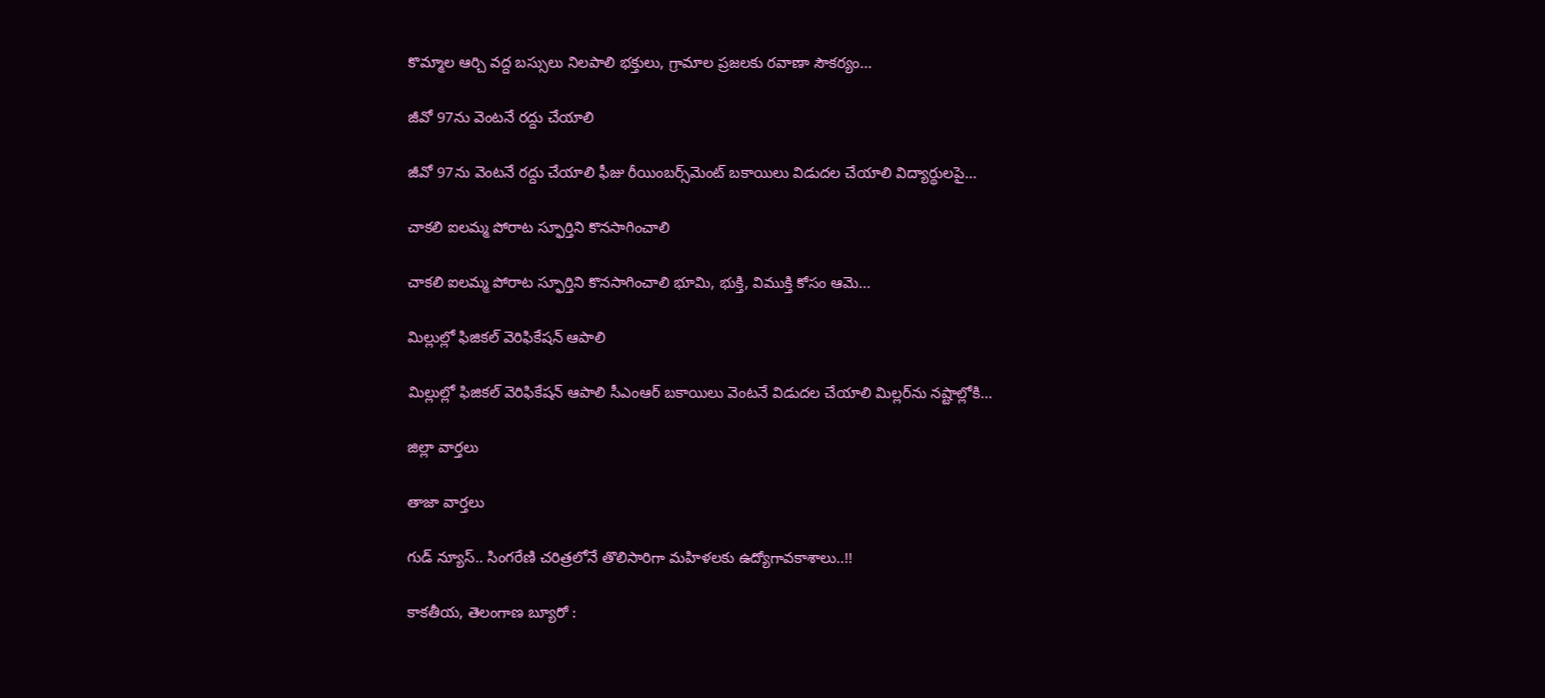కొమ్మాల ఆర్చి వద్ద బస్సులు నిలపాలి భక్తులు, గ్రామాల ప్రజలకు రవాణా సౌకర్యం...

జీవో 97ను వెంటనే రద్దు చేయాలి

జీవో 97ను వెంటనే రద్దు చేయాలి ఫీజు రీయింబర్స్‌మెంట్‌ బకాయిలు విడుదల చేయాలి విద్యార్థులపై...

చాకలి ఐలమ్మ పోరాట స్ఫూర్తిని కొనసాగించాలి

చాకలి ఐలమ్మ పోరాట స్ఫూర్తిని కొనసాగించాలి భూమి, భుక్తి, విముక్తి కోసం ఆమె...

మిల్లుల్లో ఫిజికల్‌ వెరిఫికేషన్ ఆపాలి

మిల్లుల్లో ఫిజికల్‌ వెరిఫికేషన్ ఆపాలి సీఎంఆర్‌ బకాయిలు వెంటనే విడుదల చేయాలి మిల్లర్‌ను నష్టాల్లోకి...

జిల్లా వార్త‌లు

తాజా వార్త‌లు

గుడ్ న్యూస్.. సింగరేణి చరిత్రలోనే తొలిసారిగా మ‌హిళ‌ల‌కు ఉద్యోగావ‌కాశాలు..!!

కాక‌తీయ‌, తెలంగాణ బ్యూరో :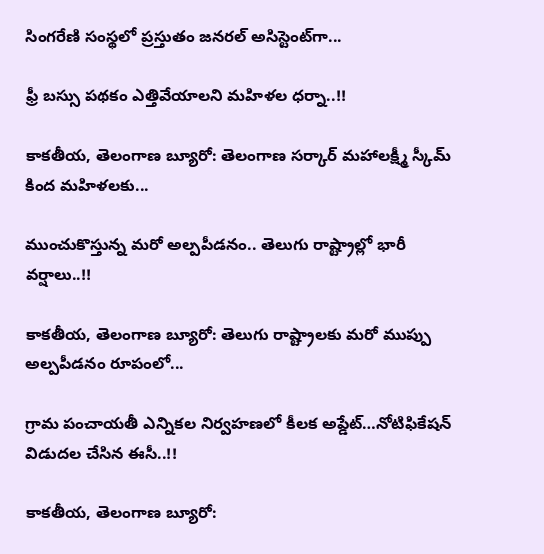సింగరేణి సంస్థలో ప్రస్తుతం జనరల్ అసిస్టెంట్‌గా...

ఫ్రీ బస్సు పథకం ఎత్తివేయాలని మహిళల ధర్నా..!!

కాకతీయ, తెలంగాణ బ్యూరో: తెలంగాణ సర్కార్ మహాలక్ష్మీ స్కీమ్ కింద మహిళలకు...

ముంచుకొస్తున్న మరో అల్పపీడనం.. తెలుగు రాష్ట్రాల్లో భారీ వర్షాలు..!!

కాకతీయ, తెలంగాణ బ్యూరో: తెలుగు రాష్ట్రాలకు మరో ముప్పు అల్పపీడనం రూపంలో...

గ్రామ పంచాయ‌తీ ఎన్నిక‌ల నిర్వ‌హ‌ణ‌లో కీల‌క అప్డేట్‌…నోటిఫికేషన్ విడుదల చేసిన ఈసీ..!!

కాకతీయ, తెలంగాణ బ్యూరో: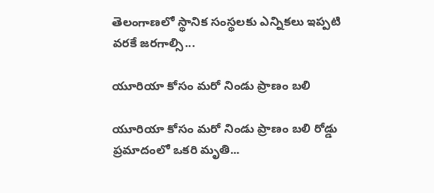తెలంగాణలో స్థానిక సంస్థలకు ఎన్నికలు ఇప్పటి వరకే జరగాల్సి...

యూరియా కోసం మరో నిండు ప్రాణం బలి

యూరియా కోసం మరో నిండు ప్రాణం బలి రోడ్డు ప్రమాదంలో ఒకరి మృతి...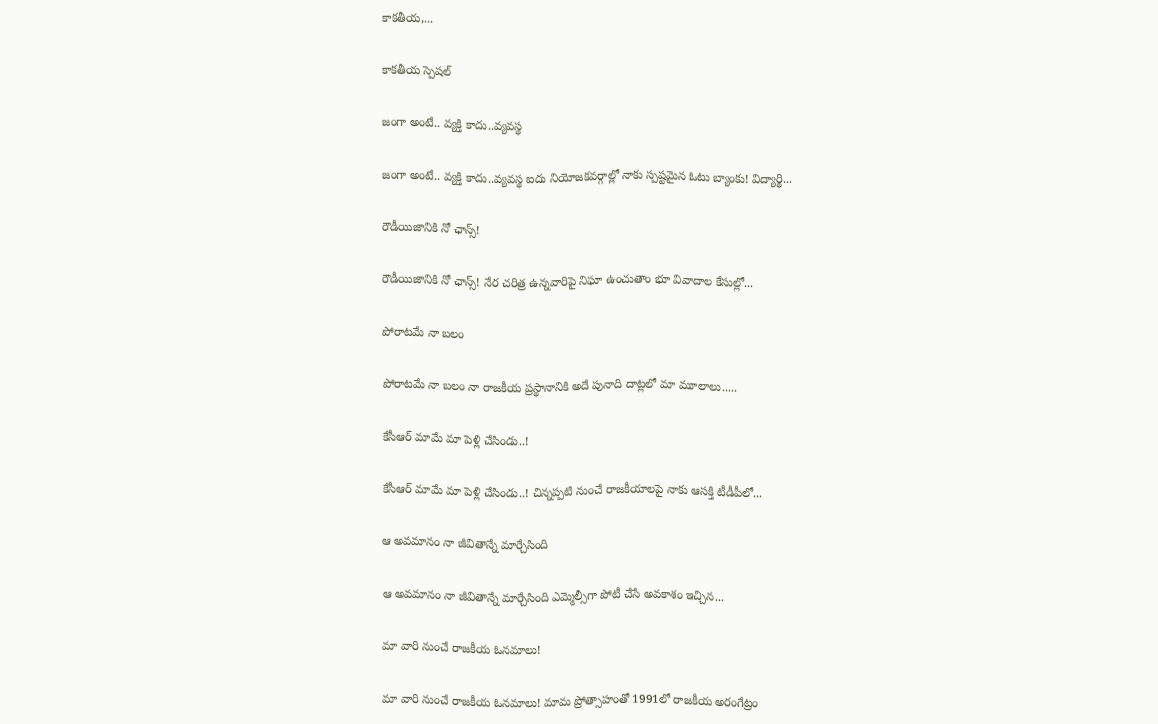కాకతీయ,...

కాక‌తీయ స్పెష‌ల్‌

జంగా అంటే.. వ్య‌క్తి కాదు..వ్య‌వస్థ‌

జంగా అంటే.. వ్య‌క్తి కాదు..వ్య‌వస్థ‌ ఐదు నియోజ‌క‌వ‌ర్గాల్లో నాకు స్ప‌ష్ట‌మైన ఓటు బ్యాంకు! విద్యార్థి...

రౌడీయిజానికి నో ఛాన్స్‌!

రౌడీయిజానికి నో ఛాన్స్‌! నేర చరిత్ర ఉన్న‌వారిపై నిఘా ఉంచుతాం భూ వివాదాల కేసుల్లో...

పోరాటమే నా బలం

పోరాటమే నా బలం నా రాజకీయ ప్రస్థానానికి అదే పునాది దాట్లలో మా మూలాలు.....

కేసీఆర్‌ మామే మా పెళ్లి చేసిండు..!

కేసీఆర్‌ మామే మా పెళ్లి చేసిండు..! చిన్నప్ప‌టి నుంచే రాజకీయాలపై నాకు ఆసక్తి టీడీపీలో...

ఆ అవమానం నా జీవితాన్నే మార్చేసింది

ఆ అవమానం నా జీవితాన్నే మార్చేసింది ఎమ్మెల్సీగా పోటీ చేసే అవ‌కాశం ఇచ్చిన...

మా వారి నుంచే రాజకీయ ఓనమాలు!

మా వారి నుంచే రాజకీయ ఓనమాలు! మామ ప్రోత్సాహంతో 1991లో రాజకీయ అరంగేట్రం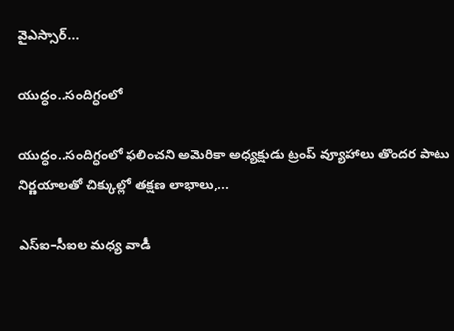వైఎస్సార్‌...

యుద్ధం..సందిగ్ధంలో

యుద్ధం..సందిగ్ధంలో ఫ‌లించని అమెరికా అధ్య‌క్షుడు ట్రంప్ వ్యూహాలు తొంద‌ర పాటు నిర్ణ‌యాల‌తో చిక్కుల్లో తక్షణ లాభాలు,...

ఎస్ఐ–సీఐల మ‌ధ్య వాడీ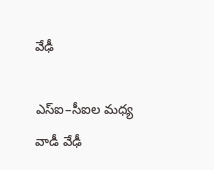వేఢీ

ఎస్ఐ–సీఐల మ‌ధ్య వాడీ వేఢీ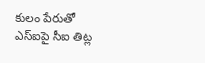కులం పేరుతో ఎస్ఐపై సీఐ తిట్ల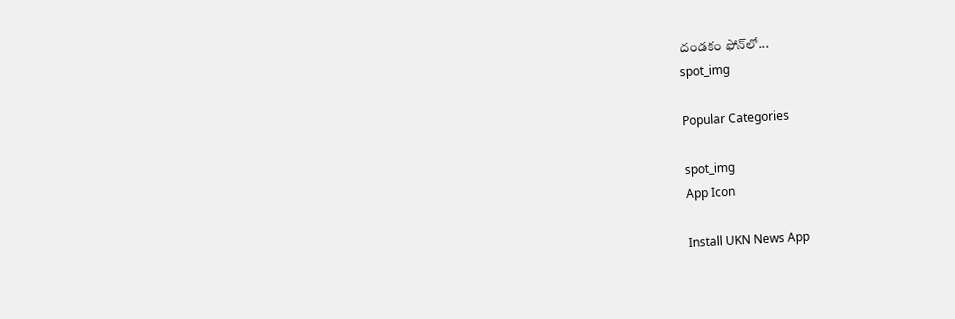దండ‌కం ఫోన్‌లో...
spot_img

Popular Categories

spot_img
App Icon

Install UKN News App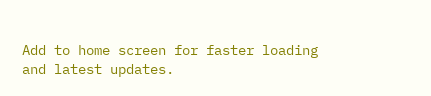Add to home screen for faster loading and latest updates.